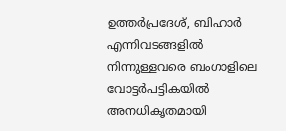ഉത്തർപ്രദേശ്, ബിഹാർ എന്നിവടങ്ങളിൽ നിന്നുള്ളവരെ ബംഗാളിലെ വോട്ടർപട്ടികയിൽ അനധികൃതമായി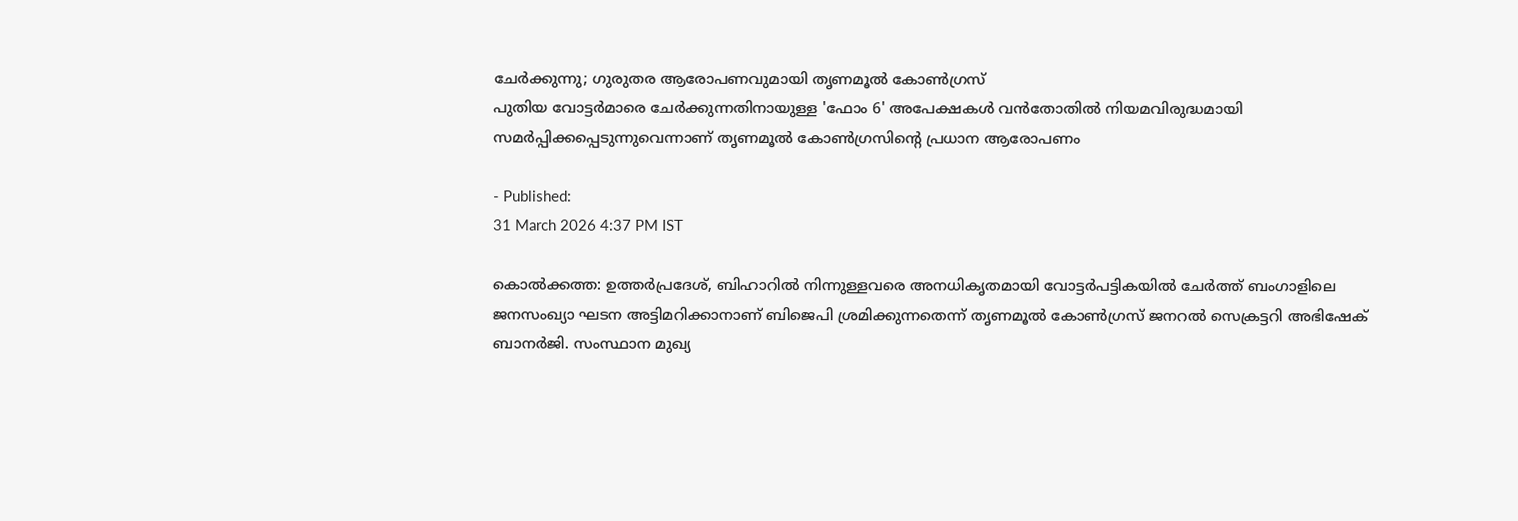ചേർക്കുന്നു; ഗുരുതര ആരോപണവുമായി തൃണമൂൽ കോൺഗ്രസ്
പുതിയ വോട്ടർമാരെ ചേർക്കുന്നതിനായുള്ള 'ഫോം 6' അപേക്ഷകൾ വൻതോതിൽ നിയമവിരുദ്ധമായി സമർപ്പിക്കപ്പെടുന്നുവെന്നാണ് തൃണമൂൽ കോൺഗ്രസിന്റെ പ്രധാന ആരോപണം

- Published:
31 March 2026 4:37 PM IST

കൊൽക്കത്ത: ഉത്തർപ്രദേശ്, ബിഹാറിൽ നിന്നുള്ളവരെ അനധികൃതമായി വോട്ടർപട്ടികയിൽ ചേർത്ത് ബംഗാളിലെ ജനസംഖ്യാ ഘടന അട്ടിമറിക്കാനാണ് ബിജെപി ശ്രമിക്കുന്നതെന്ന് തൃണമൂൽ കോൺഗ്രസ് ജനറൽ സെക്രട്ടറി അഭിഷേക് ബാനർജി. സംസ്ഥാന മുഖ്യ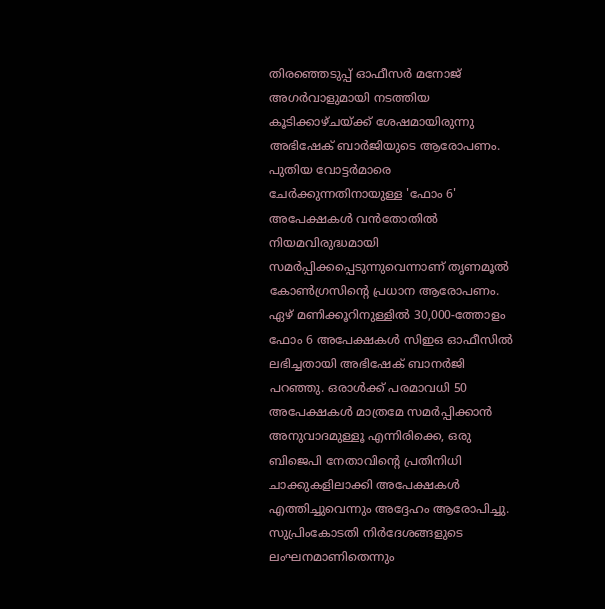തിരഞ്ഞെടുപ്പ് ഓഫീസർ മനോജ് അഗർവാളുമായി നടത്തിയ കൂടിക്കാഴ്ചയ്ക്ക് ശേഷമായിരുന്നു അഭിഷേക് ബാർജിയുടെ ആരോപണം.
പുതിയ വോട്ടർമാരെ ചേർക്കുന്നതിനായുള്ള 'ഫോം 6' അപേക്ഷകൾ വൻതോതിൽ നിയമവിരുദ്ധമായി സമർപ്പിക്കപ്പെടുന്നുവെന്നാണ് തൃണമൂൽ കോൺഗ്രസിന്റെ പ്രധാന ആരോപണം. ഏഴ് മണിക്കൂറിനുള്ളിൽ 30,000-ത്തോളം ഫോം 6 അപേക്ഷകൾ സിഇഒ ഓഫീസിൽ ലഭിച്ചതായി അഭിഷേക് ബാനർജി പറഞ്ഞു. ഒരാൾക്ക് പരമാവധി 50 അപേക്ഷകൾ മാത്രമേ സമർപ്പിക്കാൻ അനുവാദമുള്ളൂ എന്നിരിക്കെ, ഒരു ബിജെപി നേതാവിന്റെ പ്രതിനിധി ചാക്കുകളിലാക്കി അപേക്ഷകൾ എത്തിച്ചുവെന്നും അദ്ദേഹം ആരോപിച്ചു. സുപ്രിംകോടതി നിർദേശങ്ങളുടെ ലംഘനമാണിതെന്നും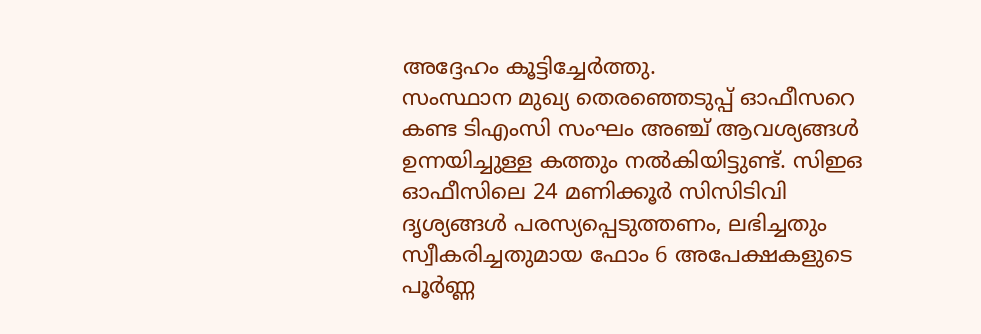അദ്ദേഹം കൂട്ടിച്ചേർത്തു.
സംസ്ഥാന മുഖ്യ തെരഞ്ഞെടുപ്പ് ഓഫീസറെ കണ്ട ടിഎംസി സംഘം അഞ്ച് ആവശ്യങ്ങൾ ഉന്നയിച്ചുള്ള കത്തും നൽകിയിട്ടുണ്ട്. സിഇഒ ഓഫീസിലെ 24 മണിക്കൂർ സിസിടിവി ദൃശ്യങ്ങൾ പരസ്യപ്പെടുത്തണം, ലഭിച്ചതും സ്വീകരിച്ചതുമായ ഫോം 6 അപേക്ഷകളുടെ പൂർണ്ണ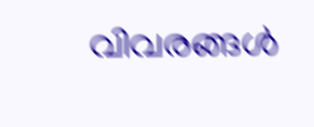വിവരങ്ങൾ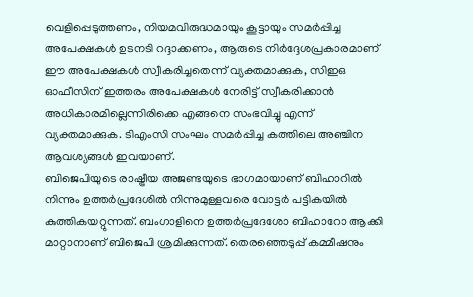വെളിപ്പെടുത്തണം, നിയമവിരുദ്ധമായും കൂട്ടായും സമർപ്പിച്ച അപേക്ഷകൾ ഉടനടി റദ്ദാക്കണം, ആരുടെ നിർദ്ദേശപ്രകാരമാണ് ഈ അപേക്ഷകൾ സ്വീകരിച്ചതെന്ന് വ്യക്തമാക്കുക, സിഇഒ ഓഫീസിന് ഇത്തരം അപേക്ഷകൾ നേരിട്ട് സ്വീകരിക്കാൻ അധികാരമില്ലെന്നിരിക്കെ എങ്ങനെ സംഭവിച്ചു എന്ന് വ്യക്തമാക്കുക. ടിഎംസി സംഘം സമർപ്പിച്ച കത്തിലെ അഞ്ചിന ആവശ്യങ്ങൾ ഇവയാണ്.
ബിജെപിയുടെ രാഷ്ട്രീയ അജണ്ടയുടെ ഭാഗമായാണ് ബിഹാറിൽ നിന്നും ഉത്തർപ്രദേശിൽ നിന്നുമുള്ളവരെ വോട്ടർ പട്ടികയിൽ കുത്തികയറ്റുന്നത്. ബംഗാളിനെ ഉത്തർപ്രദേശോ ബിഹാറോ ആക്കി മാറ്റാനാണ് ബിജെപി ശ്രമിക്കുന്നത്. തെരഞ്ഞെടുപ്പ് കമ്മീഷനും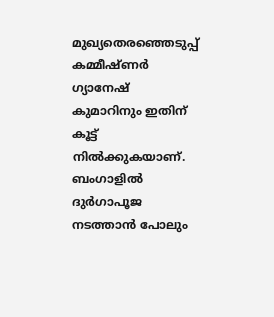മുഖ്യതെരഞ്ഞെടുപ്പ് കമ്മീഷ്ണർ ഗ്യാനേഷ് കുമാറിനും ഇതിന് കൂട്ട് നിൽക്കുകയാണ്. ബംഗാളിൽ ദുർഗാപൂജ നടത്താൻ പോലും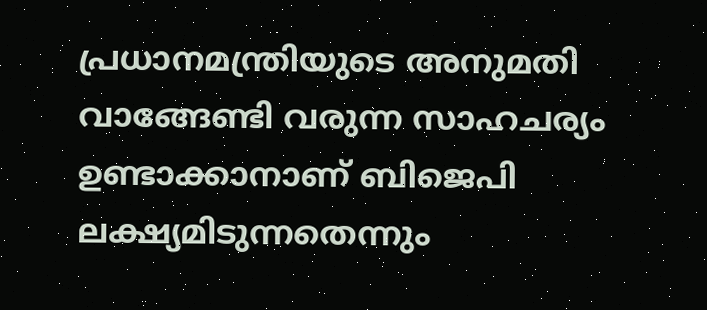പ്രധാനമന്ത്രിയുടെ അനുമതി വാങ്ങേണ്ടി വരുന്ന സാഹചര്യം ഉണ്ടാക്കാനാണ് ബിജെപി ലക്ഷ്യമിടുന്നതെന്നും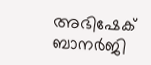അഭിഷേക് ബാനർജി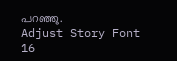പറഞ്ഞു.
Adjust Story Font
16